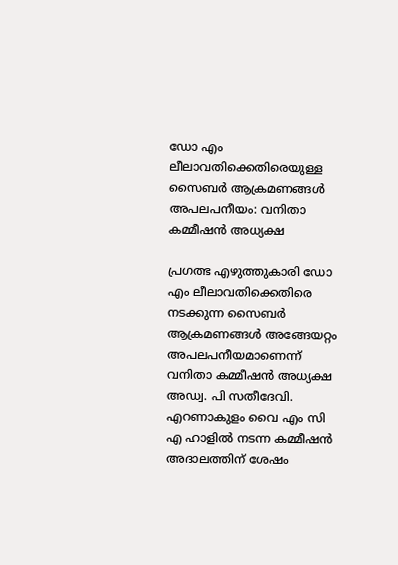ഡോ എം ലീലാവതിക്കെതിരെയുള്ള സൈബര്‍ ആക്രമണങ്ങള്‍ അപലപനീയം: വനിതാ കമ്മീഷന്‍ അധ്യക്ഷ

പ്രഗത്ഭ എഴുത്തുകാരി ഡോ എം ലീലാവതിക്കെതിരെ നടക്കുന്ന സൈബര്‍ ആക്രമണങ്ങള്‍ അങ്ങേയറ്റം അപലപനീയമാണെന്ന് വനിതാ കമ്മീഷന്‍ അധ്യക്ഷ അഡ്വ. പി സതീദേവി. എറണാകുളം വൈ എം സി എ ഹാളില്‍ നടന്ന കമ്മീഷന്‍ അദാലത്തിന് ശേഷം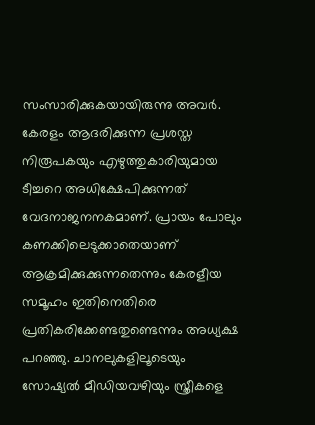സംസാരിക്കുകയായിരുന്നു അവര്‍. കേരളം ആദരിക്കുന്ന പ്രശസ്ത നിരൂപകയും എഴുത്തുകാരിയുമായ ടീച്ചറെ അധിക്ഷേപിക്കുന്നത് വേദനാജനനകമാണ്. പ്രായം പോലും കണക്കിലെടുക്കാതെയാണ് ആക്രമിക്കുക്കുന്നതെന്നും കേരളീയ സമൂഹം ഇതിനെതിരെ പ്രതികരിക്കേണ്ടതുണ്ടെന്നും അധ്യക്ഷ പറഞ്ഞു. ചാനലുകളിലൂടെയും സോഷ്യല്‍ മീഡിയവഴിയും സ്ത്രീകളെ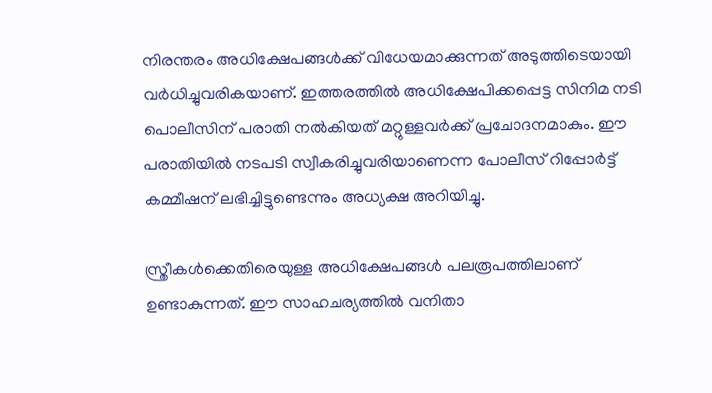നിരന്തരം അധിക്ഷേപങ്ങള്‍ക്ക് വിധേയമാക്കുന്നത് അടുത്തിടെയായി വര്‍ധിച്ചുവരികയാണ്. ഇത്തരത്തില്‍ അധിക്ഷേപിക്കപ്പെട്ട സിനിമ നടി പൊലീസിന് പരാതി നല്‍കിയത് മറ്റുള്ളവര്‍ക്ക് പ്രചോദനമാകും. ഈ പരാതിയില്‍ നടപടി സ്വീകരിച്ചുവരിയാണെന്ന പോലീസ് റിപ്പോര്‍ട്ട് കമ്മീഷന് ലഭിച്ചിട്ടുണ്ടെന്നും അധ്യക്ഷ അറിയിച്ചു.

സ്ത്രീകള്‍ക്കെതിരെയുള്ള അധിക്ഷേപങ്ങള്‍ പലരൂപത്തിലാണ് ഉണ്ടാകുന്നത്. ഈ സാഹചര്യത്തില്‍ വനിതാ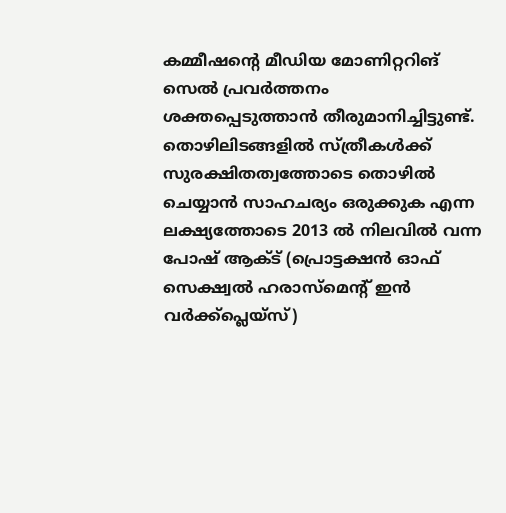കമ്മീഷന്റെ മീഡിയ മോണിറ്ററിങ് സെല്‍ പ്രവര്‍ത്തനം ശക്തപ്പെടുത്താന്‍ തീരുമാനിച്ചിട്ടുണ്ട്. തൊഴിലിടങ്ങളില്‍ സ്ത്രീകള്‍ക്ക് സുരക്ഷിതത്വത്തോടെ തൊഴില്‍ ചെയ്യാന്‍ സാഹചര്യം ഒരുക്കുക എന്ന ലക്ഷ്യത്തോടെ 2013 ല്‍ നിലവില്‍ വന്ന പോഷ് ആക്ട് (പ്രൊട്ടക്ഷന്‍ ഓഫ് സെക്ഷ്വല്‍ ഹരാസ്‌മെന്റ് ഇന്‍ വര്‍ക്ക്‌പ്ലെയ്‌സ്)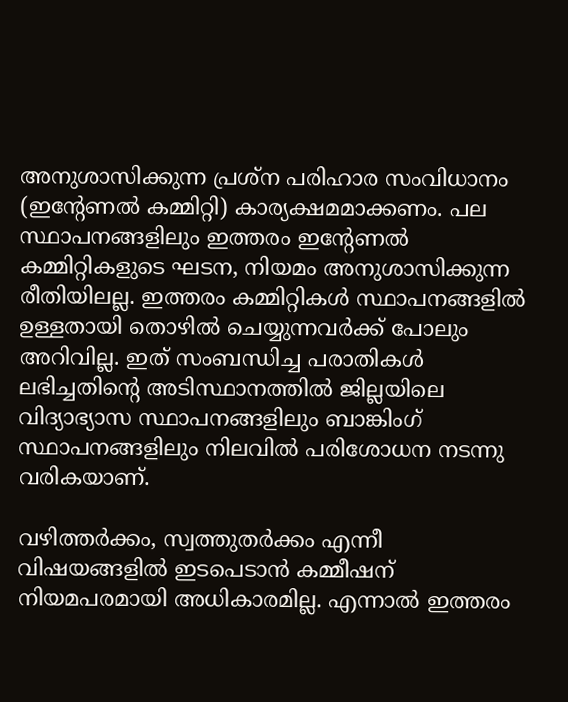അനുശാസിക്കുന്ന പ്രശ്‌ന പരിഹാര സംവിധാനം (ഇന്റേണല്‍ കമ്മിറ്റി) കാര്യക്ഷമമാക്കണം. പല സ്ഥാപനങ്ങളിലും ഇത്തരം ഇന്റേണല്‍ കമ്മിറ്റികളുടെ ഘടന, നിയമം അനുശാസിക്കുന്ന രീതിയിലല്ല. ഇത്തരം കമ്മിറ്റികള്‍ സ്ഥാപനങ്ങളില്‍ ഉള്ളതായി തൊഴില്‍ ചെയ്യുന്നവര്‍ക്ക് പോലും അറിവില്ല. ഇത് സംബന്ധിച്ച പരാതികള്‍ ലഭിച്ചതിന്റെ അടിസ്ഥാനത്തില്‍ ജില്ലയിലെ വിദ്യാഭ്യാസ സ്ഥാപനങ്ങളിലും ബാങ്കിംഗ് സ്ഥാപനങ്ങളിലും നിലവില്‍ പരിശോധന നടന്നു വരികയാണ്.

വഴിത്തര്‍ക്കം, സ്വത്തുതര്‍ക്കം എന്നീ വിഷയങ്ങളില്‍ ഇടപെടാന്‍ കമ്മീഷന് നിയമപരമായി അധികാരമില്ല. എന്നാല്‍ ഇത്തരം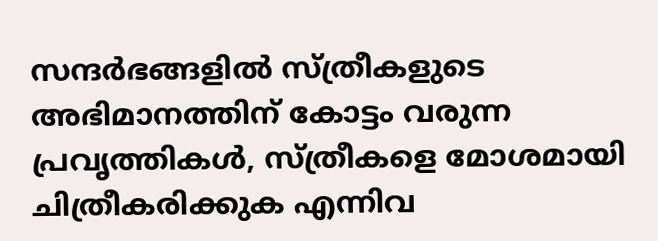സന്ദര്‍ഭങ്ങളില്‍ സ്ത്രീകളുടെ അഭിമാനത്തിന് കോട്ടം വരുന്ന പ്രവൃത്തികള്‍, സ്ത്രീകളെ മോശമായി ചിത്രീകരിക്കുക എന്നിവ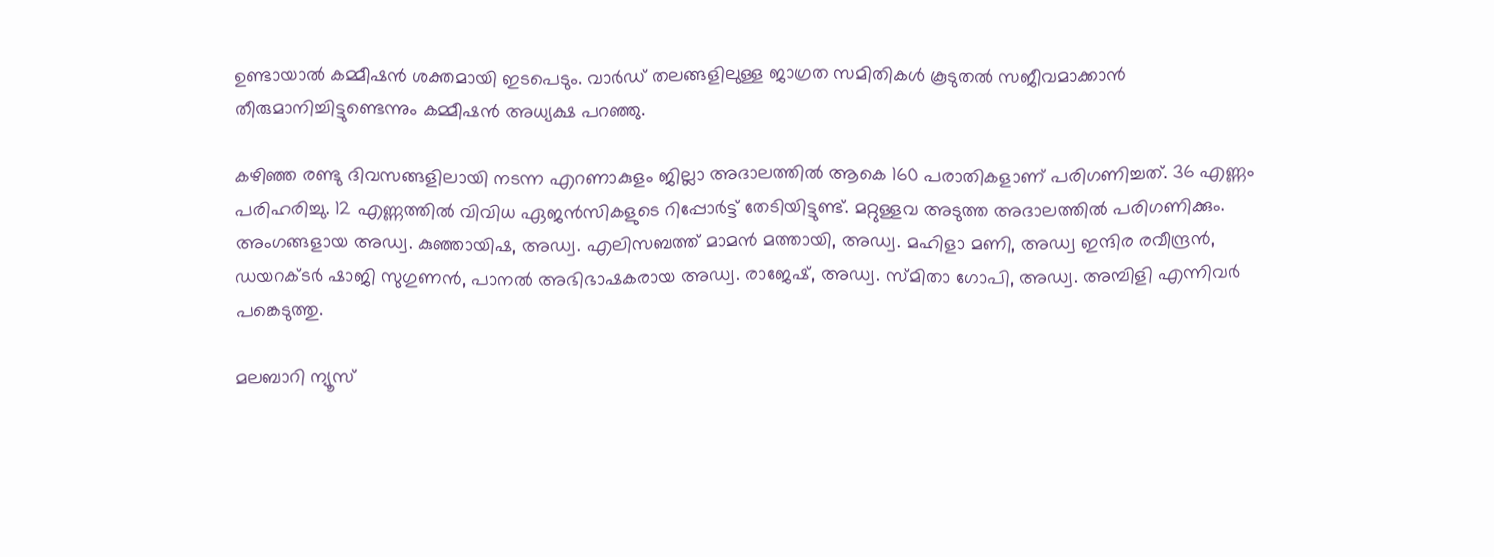ഉണ്ടായാല്‍ കമ്മീഷന്‍ ശക്തമായി ഇടപെടും. വാര്‍ഡ് തലങ്ങളിലുള്ള ജാഗ്രത സമിതികള്‍ കൂടുതല്‍ സജീവമാക്കാന്‍ തീരുമാനിച്ചിട്ടുണ്ടെന്നും കമ്മീഷന്‍ അധ്യക്ഷ പറഞ്ഞു.

കഴിഞ്ഞ രണ്ടു ദിവസങ്ങളിലായി നടന്ന എറണാകുളം ജില്ലാ അദാലത്തില്‍ ആകെ 160 പരാതികളാണ് പരിഗണിച്ചത്. 36 എണ്ണം പരിഹരിച്ചു. 12 എണ്ണത്തില്‍ വിവിധ ഏജന്‍സികളുടെ റിപ്പോര്‍ട്ട് തേടിയിട്ടുണ്ട്. മറ്റുള്ളവ അടുത്ത അദാലത്തില്‍ പരിഗണിക്കും. അംഗങ്ങളായ അഡ്വ. കുഞ്ഞായിഷ, അഡ്വ. എലിസബത്ത് മാമന്‍ മത്തായി, അഡ്വ. മഹിളാ മണി, അഡ്വ ഇന്ദിര രവീന്ദ്രന്‍, ഡയറക്ടര്‍ ഷാജി സുഗുണന്‍, പാനല്‍ അഭിഭാഷകരായ അഡ്വ. രാജേഷ്, അഡ്വ. സ്മിതാ ഗോപി, അഡ്വ. അമ്പിളി എന്നിവര്‍ പങ്കെടുത്തു.

മലബാറി ന്യൂസ്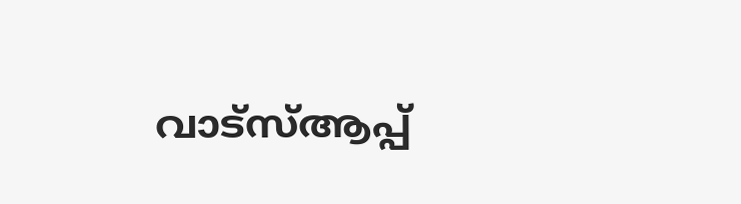വാട്‌സ്ആപ്പ്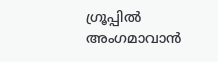ഗ്രൂപ്പില്‍ അംഗമാവാന്‍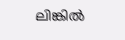ലിങ്കില്‍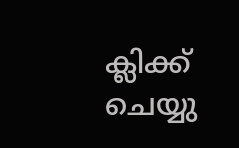ക്ലിക്ക് ചെയ്യു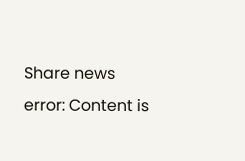Share news
error: Content is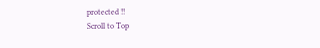protected !!
Scroll to Top